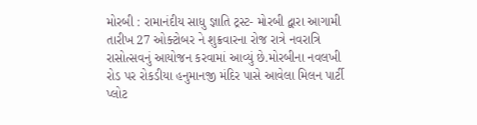મોરબી : રામાનંદીય સાધુ જ્ઞાતિ ટ્રસ્ટ- મોરબી દ્વારા આગામી તારીખ 27 ઓક્ટોબર ને શુક્રવારના રોજ રાત્રે નવરાત્રિ રાસોત્સવનું આયોજન કરવામાં આવ્યું છે.મોરબીના નવલખી રોડ પર રોકડીયા હનુમાનજી મંદિર પાસે આવેલા મિલન પાર્ટી પ્લોટ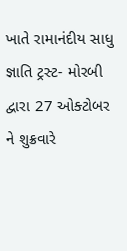ખાતે રામાનંદીય સાધુ જ્ઞાતિ ટ્રસ્ટ- મોરબી દ્વારા 27 ઓક્ટોબર ને શુક્રવારે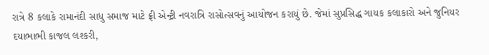રાત્રે 8 કલાકે રામાનંદી સાધુ સમાજ માટે ફ્રી એન્ટ્રી નવરાત્રિ રાસોત્સવનું આયોજન કરાયું છે. જેમાં સુપ્રસિદ્ધ ગાયક કલાકારો અને જુનિયર દયાભાભી કાજલ લશ્કરી,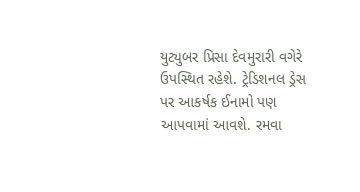યુટ્યુબર પ્રિસા દેવમુરારી વગેરે ઉપસ્થિત રહેશે. ટ્રેડિશનલ ડ્રેસ પર આકર્ષક ઈનામો પણ આપવામાં આવશે. રમવા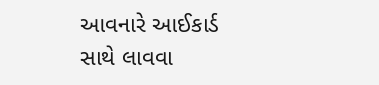આવનારે આઈકાર્ડ સાથે લાવવા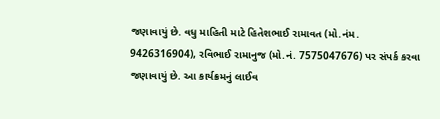જણાવાયું છે. વધુ માહિતી માટે હિતેશભાઈ રામાવત (મો.નંમ. 9426316904), રવિભાઈ રામાનુજ (મો.નં. 7575047676) પર સંપર્ક કરવા જણાવાયું છે. આ કાર્યક્રમનું લાઈવ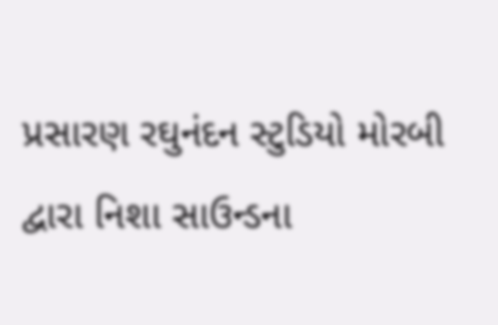પ્રસારણ રઘુનંદન સ્ટુડિયો મોરબી દ્વારા નિશા સાઉન્ડના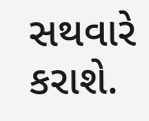સથવારે કરાશે.